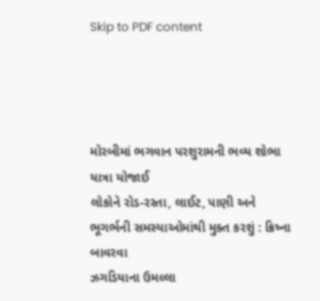Skip to PDF content




મોરબીમાં ભગવાન પરશુરામની ભવ્ય શોભા યાત્રા યોજાઈ
લોકોને રોડ-રસ્તા, લાઈટ, પાણી અને ભૂગર્ભની સમસ્યાઓમાંથી મુક્ત કરશું : ક્રિષ્ના બાવરવા
ઝગડિયાના ઉમલ્લા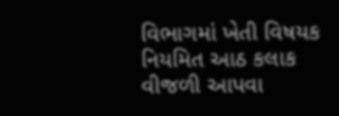વિભાગમાં ખેતી વિષયક નિયમિત આઠ કલાક વીજળી આપવા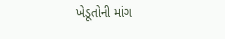ખેડૂતોની માંગ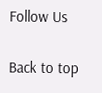Follow Us

Back to top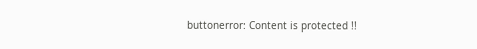buttonerror: Content is protected !!